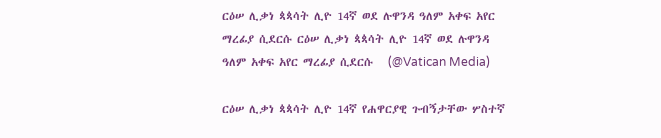ርዕሠ ሊቃነ ጳጳሳት ሊዮ 14ኛ ወደ ሉዋንዳ ዓለም አቀፍ አየር ማረፊያ ሲደርሱ ርዕሠ ሊቃነ ጳጳሳት ሊዮ 14ኛ ወደ ሉዋንዳ ዓለም አቀፍ አየር ማረፊያ ሲደርሱ   (@Vatican Media)

ርዕሠ ሊቃነ ጳጳሳት ሊዮ 14ኛ የሐዋርያዊ ጉብኝታቸው ሦስተኛ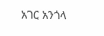አገር አንጎላ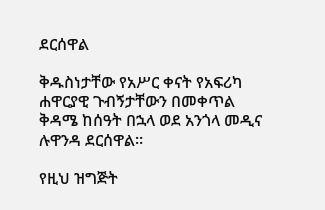ደርሰዋል

ቅዱስነታቸው የአሥር ቀናት የአፍሪካ ሐዋርያዊ ጉብኝታቸውን በመቀጥል ቅዳሜ ከሰዓት በኋላ ወደ አንጎላ መዲና ሉዋንዳ ደርሰዋል።

የዚህ ዝግጅት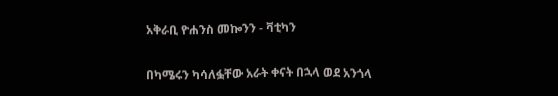አቅራቢ ዮሐንስ መኰንን - ቫቲካን

በካሜሩን ካሳለፏቸው አራት ቀናት በኋላ ወደ አንጎላ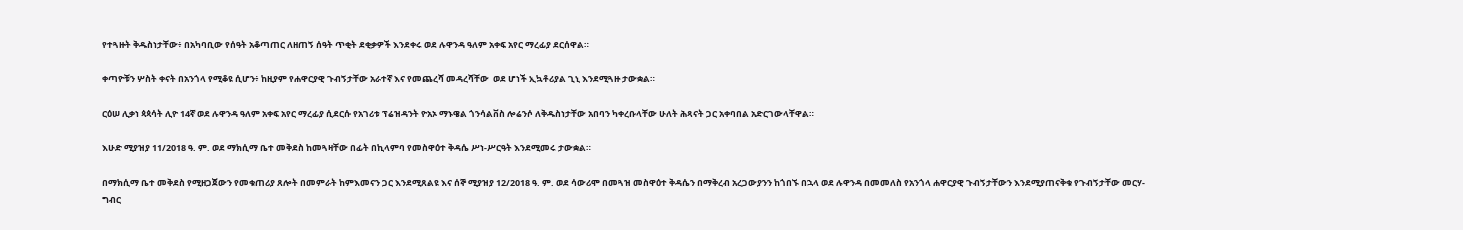የተጓዙት ቅዱስነታቸው፥ በአካባቢው የሰዓት አቆጣጠር ለዘጠኝ ሰዓት ጥቂት ደቂቃዎች እንደቀሩ ወደ ሉዋንዳ ዓለም አቀፍ አየር ማረፊያ ደርሰዋል።

ቀጣዮቹን ሦስት ቀናት በአንጎላ የሚቆዩ ሲሆን፥ ከዚያም የሐዋርያዊ ጉብኝታቸው አራተኛ እና የመጨረሻ መዳረሻቸው  ወደ ሆነች ኢኳቶሪያል ጊኒ እንደሚጓዙ ታውቋል።

ርዕሠ ሊቃነ ጳጳሳት ሊዮ 14ኛ ወደ ሉዋንዳ ዓለም አቀፍ አየር ማረፊያ ሲደርሱ የአገሪቱ ፕሬዝዳንት ዮአኦ ማኑዌል ጎንሳልቨስ ሎሬንሶ ለቅዱስነታቸው አበባን ካቀረቡላቸው ሁለት ሕጻናት ጋር አቀባበል አድርገውላቸዋል።

እሁድ ሚያዝያ 11/2018 ዓ. ም. ወደ ማክሲማ ቤተ መቅደስ ከመጓዛቸው በፊት በኪላምባ የመስዋዕተ ቅዳሴ ሥነ-ሥርዓት እንደሚመሩ ታውቋል።

በማክሲማ ቤተ መቅደስ የሚዘጋጀውን የመቁጠሪያ ጸሎት በመምራት ከምእመናን ጋር እንደሚጸልዩ እና ሰኞ ሚያዝያ 12/2018 ዓ. ም. ወደ ሳውሪሞ በመጓዝ መስዋዕተ ቅዳሴን በማቅረብ አረጋውያንን ከጎበኙ በኋላ ወደ ሉዋንዳ በመመለስ የአንጎላ ሐዋርያዊ ጉብኝታቸውን እንደሚያጠናቅቁ የጉብኝታቸው መርሃ-ግብር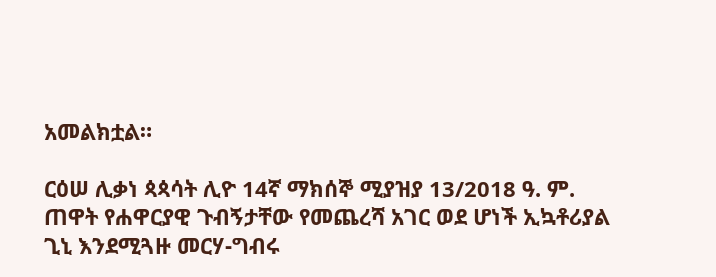አመልክቷል።

ርዕሠ ሊቃነ ጳጳሳት ሊዮ 14ኛ ማክሰኞ ሚያዝያ 13/2018 ዓ. ም. ጠዋት የሐዋርያዊ ጉብኝታቸው የመጨረሻ አገር ወደ ሆነች ኢኳቶሪያል ጊኒ እንደሚጓዙ መርሃ-ግብሩ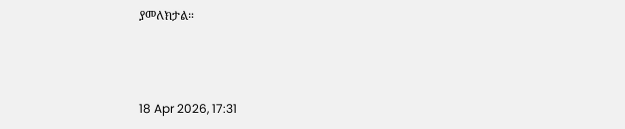ያመለክታል።



18 Apr 2026, 17:31